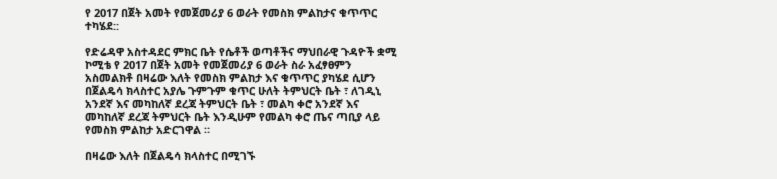የ 2017 በጀት አመት የመጀመሪያ 6 ወራት የመስክ ምልከታና ቁጥጥር ተካሄደ::

የድሬዳዋ አስተዳደር ምክር ቤት የሴቶች ወጣቶችና ማህበራዊ ጉዳዮች ቋሚ ኮሚቴ የ 2017 በጀት አመት የመጀመሪያ 6 ወራት ስራ አፈፃፀምን አስመልክቶ በዛሬው እለት የመስክ ምልከታ እና ቁጥጥር ያካሄደ ሲሆን በጀልዴሳ ክላስተር አያሌ ጉምጉም ቁጥር ሁለት ትምህርት ቤት ፣ ለገዲኒ አንደኛ እና መካከለኛ ደረጃ ትምህርት ቤት ፣ መልካ ቀሮ አንደኛ እና መካከለኛ ደረጃ ትምህርት ቤት እንዲሁም የመልካ ቀሮ ጤና ጣቢያ ላይ የመስክ ምልከታ አድርገዋል ።

በዛሬው እለት በጀልዴሳ ክላስተር በሚገኙ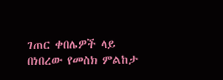ገጠር ቀበሌዎች ላይ በነበረው የመስክ ምልከታ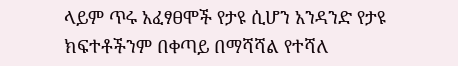ላይም ጥሩ አፈፃፀሞች የታዩ ሲሆን አንዳንድ የታዩ ክፍተቶችንም በቀጣይ በማሻሻል የተሻለ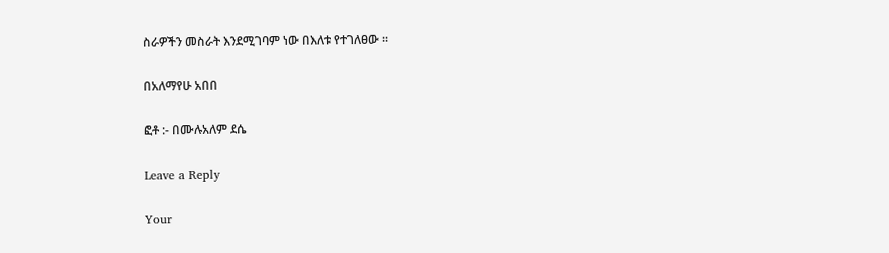ስራዎችን መስራት እንደሚገባም ነው በእለቱ የተገለፀው ።

በአለማየሁ አበበ

ፎቶ :- በሙሉአለም ደሴ

Leave a Reply

Your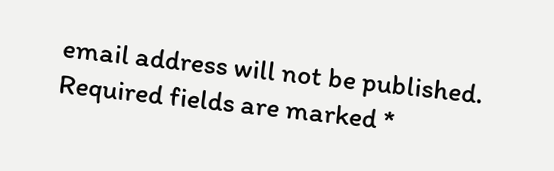email address will not be published. Required fields are marked *